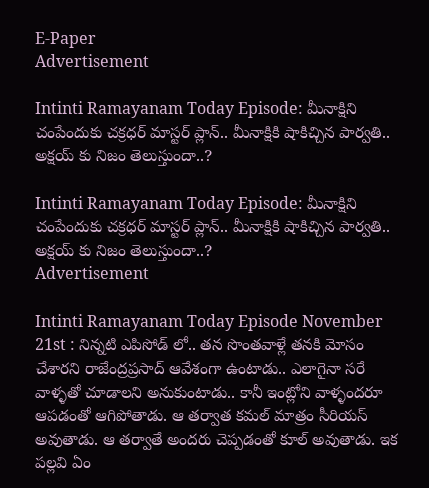E-Paper
Advertisement

Intinti Ramayanam Today Episode: మీనాక్షిని చంపేందుకు చక్రధర్ మాస్టర్ ప్లాన్.. మీనాక్షికి షాకిచ్చిన పార్వతి.. అక్షయ్ కు నిజం తెలుస్తుందా..?

Intinti Ramayanam Today Episode: మీనాక్షిని చంపేందుకు చక్రధర్ మాస్టర్ ప్లాన్.. మీనాక్షికి షాకిచ్చిన పార్వతి.. అక్షయ్ కు నిజం తెలుస్తుందా..?
Advertisement

Intinti Ramayanam Today Episode November 21st : నిన్నటి ఎపిసోడ్ లో.. తన సొంతవాళ్లే తనకి మోసం చేశారని రాజేంద్రప్రసాద్ ఆవేశంగా ఉంటాడు.. ఎలాగైనా సరే వాళ్ళతో చూడాలని అనుకుంటాడు.. కానీ ఇంట్లోని వాళ్ళందరూ ఆపడంతో ఆగిపోతాడు. ఆ తర్వాత కమల్ మాత్రం సీరియస్ అవుతాడు. ఆ తర్వాతే అందరు చెప్పడంతో కూల్ అవుతాడు. ఇక పల్లవి ఏం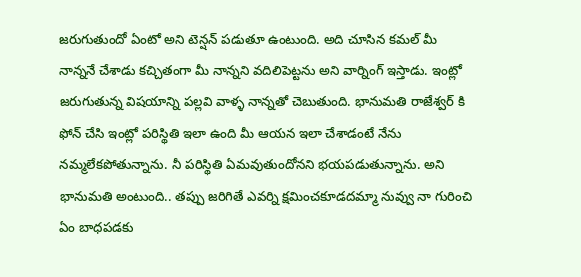జరుగుతుందో ఏంటో అని టెన్షన్ పడుతూ ఉంటుంది. అది చూసిన కమల్ మీ నాన్ననే చేశాడు కచ్చితంగా మీ నాన్నని వదిలిపెట్టను అని వార్నింగ్ ఇస్తాడు. ఇంట్లో జరుగుతున్న విషయాన్ని పల్లవి వాళ్ళ నాన్నతో చెబుతుంది. భానుమతి రాజేశ్వర్ కి ఫోన్ చేసి ఇంట్లో పరిస్థితి ఇలా ఉంది మీ ఆయన ఇలా చేశాడంటే నేను నమ్మలేకపోతున్నాను. నీ పరిస్థితి ఏమవుతుందోనని భయపడుతున్నాను. అని భానుమతి అంటుంది.. తప్పు జరిగితే ఎవర్ని క్షమించకూడదమ్మా నువ్వు నా గురించి ఏం బాధపడకు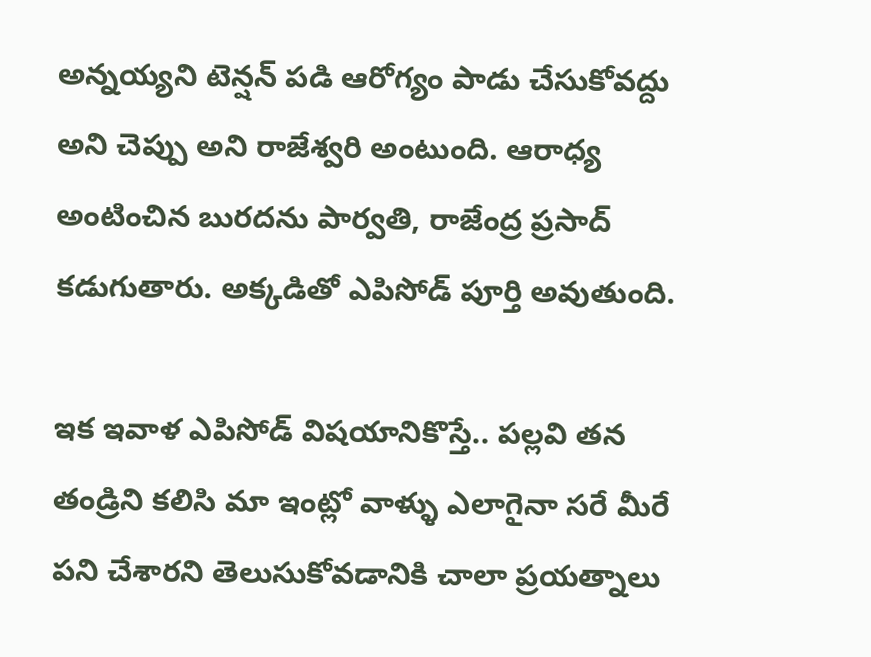అన్నయ్యని టెన్షన్ పడి ఆరోగ్యం పాడు చేసుకోవద్దు అని చెప్పు అని రాజేశ్వరి అంటుంది. ఆరాధ్య అంటించిన బురదను పార్వతి, రాజేంద్ర ప్రసాద్ కడుగుతారు. అక్కడితో ఎపిసోడ్ పూర్తి అవుతుంది.

ఇక ఇవాళ ఎపిసోడ్ విషయానికొస్తే.. పల్లవి తన తండ్రిని కలిసి మా ఇంట్లో వాళ్ళు ఎలాగైనా సరే మీరే పని చేశారని తెలుసుకోవడానికి చాలా ప్రయత్నాలు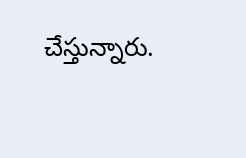చేస్తున్నారు.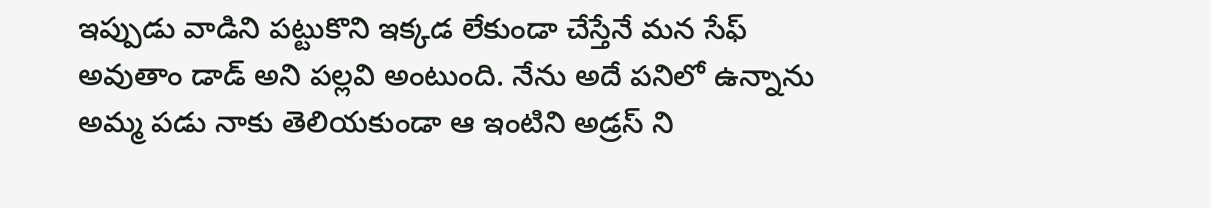ఇప్పుడు వాడిని పట్టుకొని ఇక్కడ లేకుండా చేస్తేనే మన సేఫ్ అవుతాం డాడ్ అని పల్లవి అంటుంది. నేను అదే పనిలో ఉన్నాను అమ్మ పడు నాకు తెలియకుండా ఆ ఇంటిని అడ్రస్ ని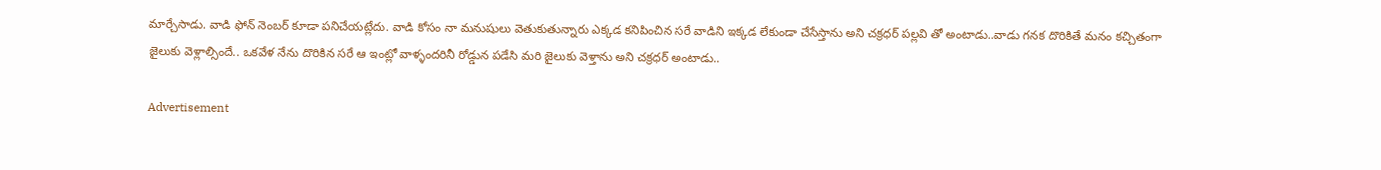మార్చేసాడు. వాడి ఫోన్ నెంబర్ కూడా పనిచేయట్లేదు. వాడి కోసం నా మనుషులు వెతుకుతున్నారు ఎక్కడ కనిపించిన సరే వాడిని ఇక్కడ లేకుండా చేసేస్తాను అని చక్రధర్ పల్లవి తో అంటాడు..వాడు గనక దొరికితే మనం కచ్చితంగా జైలుకు వెళ్లాల్సిందే.. ఒకవేళ నేను దొరికిన సరే ఆ ఇంట్లో వాళ్ళందరినీ రోడ్డున పడేసి మరి జైలుకు వెళ్తాను అని చక్రధర్ అంటాడు..

Advertisement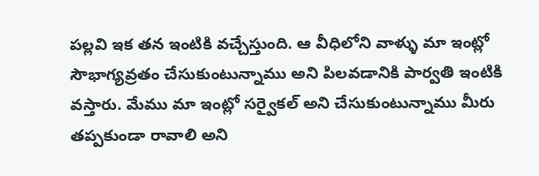పల్లవి ఇక తన ఇంటికి వచ్చేస్తుంది. ఆ వీధిలోని వాళ్ళు మా ఇంట్లో సౌభాగ్యవ్రతం చేసుకుంటున్నాము అని పిలవడానికి పార్వతి ఇంటికి వస్తారు. మేము మా ఇంట్లో సర్వైకల్ అని చేసుకుంటున్నాము మీరు తప్పకుండా రావాలి అని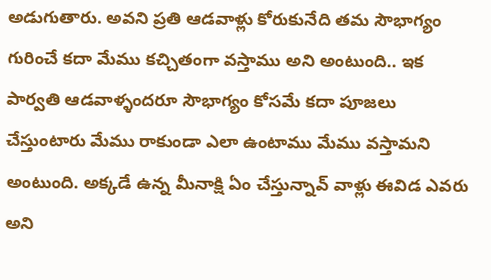అడుగుతారు. అవని ప్రతి ఆడవాళ్లు కోరుకునేది తమ సౌభాగ్యం గురించే కదా మేము కచ్చితంగా వస్తాము అని అంటుంది.. ఇక పార్వతి ఆడవాళ్ళందరూ సౌభాగ్యం కోసమే కదా పూజలు చేస్తుంటారు మేము రాకుండా ఎలా ఉంటాము మేము వస్తామని అంటుంది. అక్కడే ఉన్న మీనాక్షి ఏం చేస్తున్నావ్ వాళ్లు ఈవిడ ఎవరు అని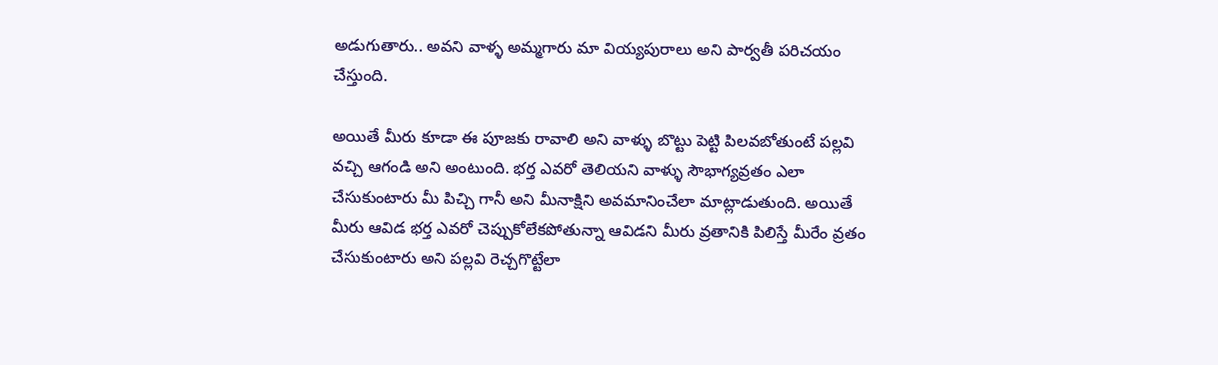అడుగుతారు.. అవని వాళ్ళ అమ్మగారు మా వియ్యపురాలు అని పార్వతీ పరిచయం చేస్తుంది.

అయితే మీరు కూడా ఈ పూజకు రావాలి అని వాళ్ళు బొట్టు పెట్టి పిలవబోతుంటే పల్లవి వచ్చి ఆగండి అని అంటుంది. భర్త ఎవరో తెలియని వాళ్ళు సౌభాగ్యవ్రతం ఎలా చేసుకుంటారు మీ పిచ్చి గానీ అని మీనాక్షిని అవమానించేలా మాట్లాడుతుంది. అయితే మీరు ఆవిడ భర్త ఎవరో చెప్పుకోలేకపోతున్నా ఆవిడని మీరు వ్రతానికి పిలిస్తే మీరేం వ్రతం చేసుకుంటారు అని పల్లవి రెచ్చగొట్టేలా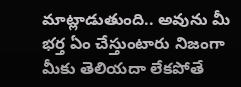మాట్లాడుతుంది.. అవును మీ భర్త ఏం చేస్తుంటారు నిజంగా మీకు తెలియదా లేకపోతే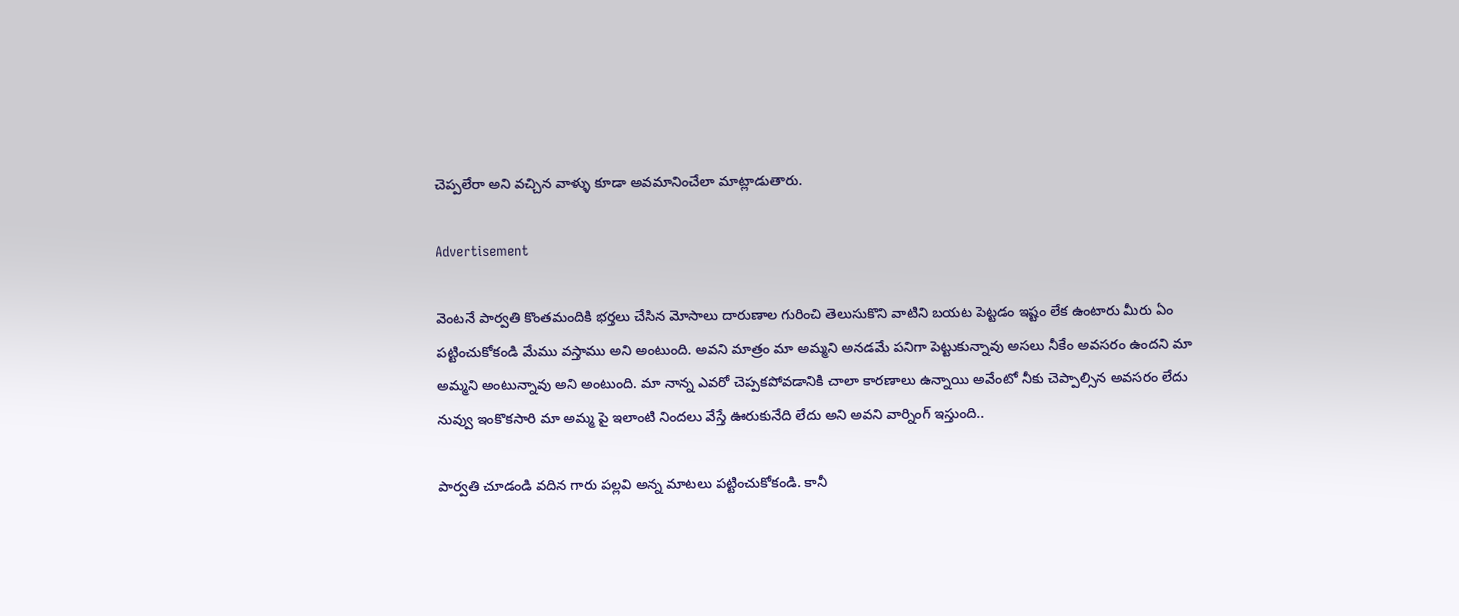చెప్పలేరా అని వచ్చిన వాళ్ళు కూడా అవమానించేలా మాట్లాడుతారు.

Advertisement

వెంటనే పార్వతి కొంతమందికి భర్తలు చేసిన మోసాలు దారుణాల గురించి తెలుసుకొని వాటిని బయట పెట్టడం ఇష్టం లేక ఉంటారు మీరు ఏం పట్టించుకోకండి మేము వస్తాము అని అంటుంది. అవని మాత్రం మా అమ్మని అనడమే పనిగా పెట్టుకున్నావు అసలు నీకేం అవసరం ఉందని మా అమ్మని అంటున్నావు అని అంటుంది. మా నాన్న ఎవరో చెప్పకపోవడానికి చాలా కారణాలు ఉన్నాయి అవేంటో నీకు చెప్పాల్సిన అవసరం లేదు నువ్వు ఇంకొకసారి మా అమ్మ పై ఇలాంటి నిందలు వేస్తే ఊరుకునేది లేదు అని అవని వార్నింగ్ ఇస్తుంది..

పార్వతి చూడండి వదిన గారు పల్లవి అన్న మాటలు పట్టించుకోకండి. కానీ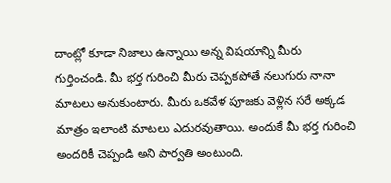దాంట్లో కూడా నిజాలు ఉన్నాయి అన్న విషయాన్ని మీరు గుర్తించండి. మీ భర్త గురించి మీరు చెప్పకపోతే నలుగురు నానా మాటలు అనుకుంటారు. మీరు ఒకవేళ పూజకు వెళ్లిన సరే అక్కడ మాత్రం ఇలాంటి మాటలు ఎదురవుతాయి. అందుకే మీ భర్త గురించి అందరికీ చెప్పండి అని పార్వతి అంటుంది.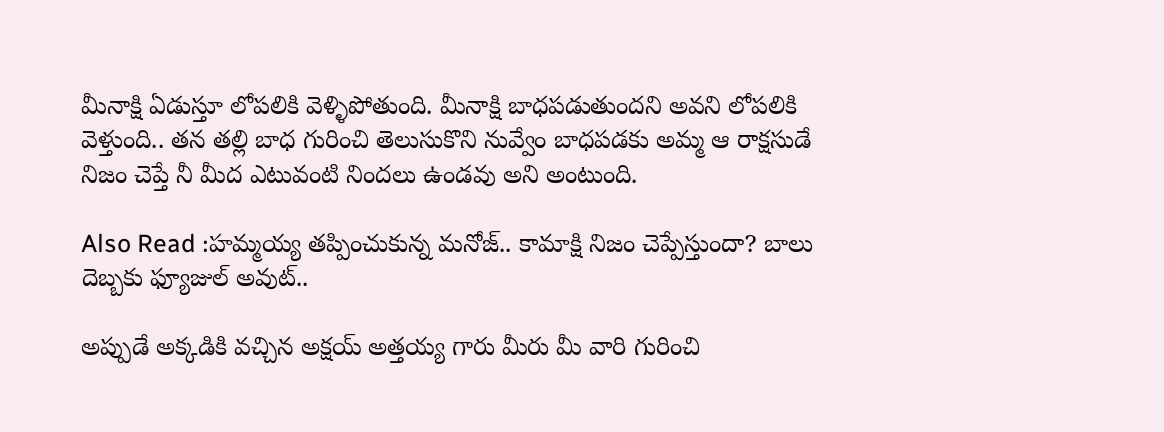మీనాక్షి ఏడుస్తూ లోపలికి వెళ్ళిపోతుంది. మీనాక్షి బాధపడుతుందని అవని లోపలికి వెళ్తుంది.. తన తల్లి బాధ గురించి తెలుసుకొని నువ్వేం బాధపడకు అమ్మ ఆ రాక్షసుడే నిజం చెప్తే నీ మీద ఎటువంటి నిందలు ఉండవు అని అంటుంది.

Also Read :హమ్మయ్య తప్పించుకున్న మనోజ్.. కామాక్షి నిజం చెప్పేస్తుందా? బాలు దెబ్బకు ఫ్యూజుల్ అవుట్..

అప్పుడే అక్కడికి వచ్చిన అక్షయ్ అత్తయ్య గారు మీరు మీ వారి గురించి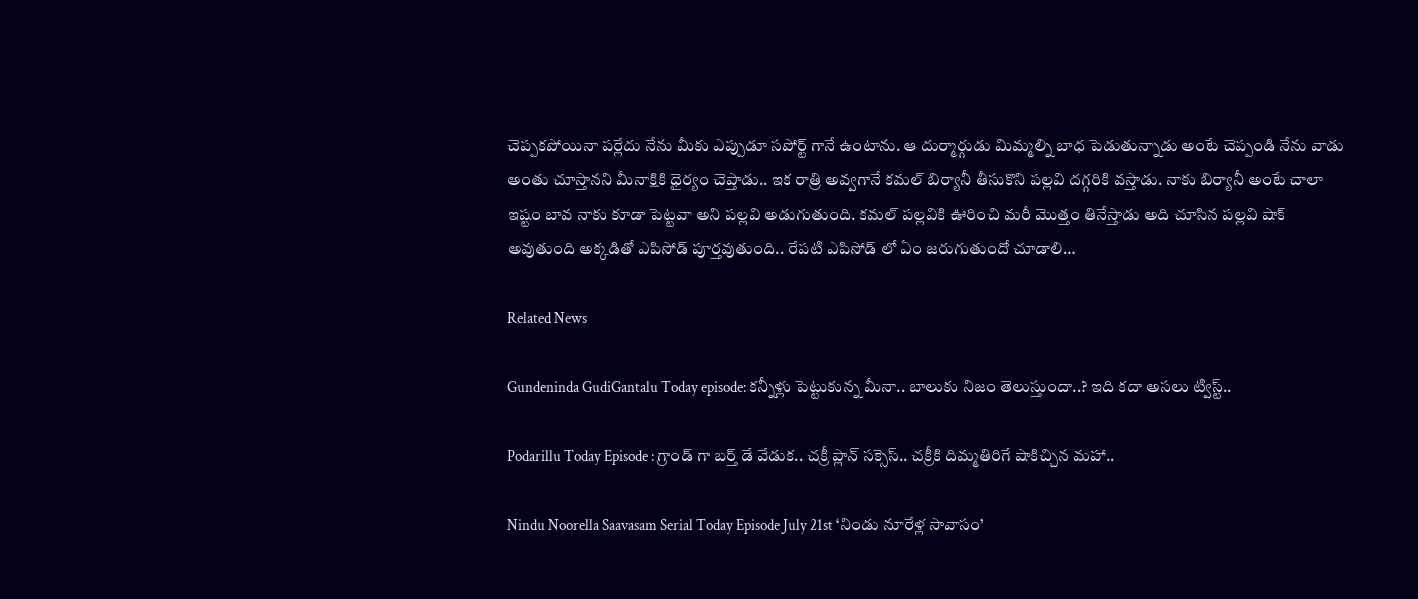చెప్పకపోయినా పర్లేదు నేను మీకు ఎప్పుడూ సపోర్ట్ గానే ఉంటాను. ఆ దుర్మార్గుడు మిమ్మల్ని బాధ పెడుతున్నాడు అంటే చెప్పండి నేను వాడు అంతు చూస్తానని మీనాక్షికి ధైర్యం చెప్తాడు.. ఇక రాత్రి అవ్వగానే కమల్ బిర్యానీ తీసుకొని పల్లవి దగ్గరికి వస్తాడు. నాకు బిర్యానీ అంటే చాలా ఇష్టం బావ నాకు కూడా పెట్టవా అని పల్లవి అడుగుతుంది. కమల్ పల్లవికి ఊరించి మరీ మొత్తం తినేస్తాడు అది చూసిన పల్లవి షాక్ అవుతుంది అక్కడితో ఎపిసోడ్ పూర్తవుతుంది.. రేపటి ఎపిసోడ్ లో ఏం జరుగుతుందో చూడాలి…

Related News

Gundeninda GudiGantalu Today episode: కన్నీళ్లు పెట్టుకున్న మీనా.. బాలుకు నిజం తెలుస్తుందా..? ఇది కదా అసలు ట్విస్ట్..

Podarillu Today Episode : గ్రాండ్ గా బర్త్ డే వేడుక.. చక్రీ ప్లాన్ సక్సెస్.. చక్రీకి దిమ్మతిరిగే షాకిచ్చిన మహా..

Nindu Noorella Saavasam Serial Today Episode July 21st ‘నిండు నూరేళ్ల సావాసం’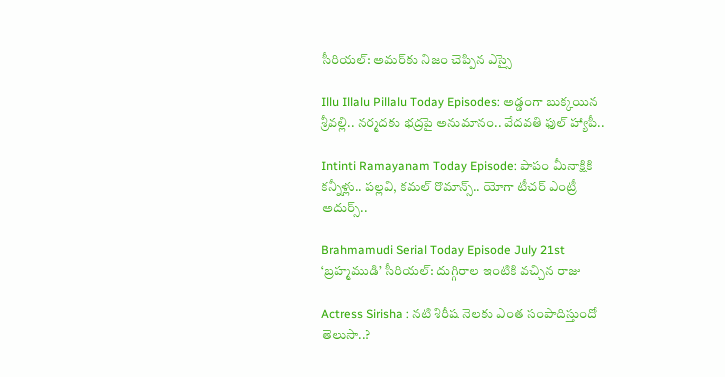సీరియల్‌: అమర్‌కు నిజం చెప్పిన ఎస్సై

Illu Illalu Pillalu Today Episodes: అడ్డంగా బుక్కయిన శ్రీవల్లి.. నర్మదకు భద్రపై అనుమానం.. వేదవతి ఫుల్ హ్యాపీ..

Intinti Ramayanam Today Episode: పాపం మీనాక్షికి కన్నీళ్లు.. పల్లవి, కమల్ రొమాన్స్.. యోగా టీచర్ ఎంట్రీ అదుర్స్..

Brahmamudi Serial Today Episode July 21st ‘బ్రహ్మముడి’ సీరియల్‌: దుగ్గిరాల ఇంటికి వచ్చిన రాజు

Actress Sirisha : నటి శిరీష నెలకు ఎంత సంపాదిస్తుందో తెలుసా..?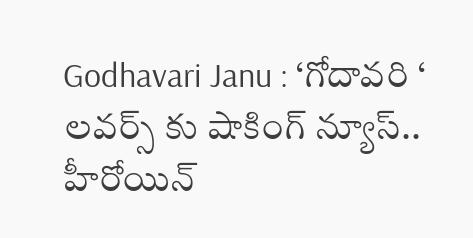Godhavari Janu : ‘గోదావరి ‘ లవర్స్ కు షాకింగ్ న్యూస్.. హీరోయిన్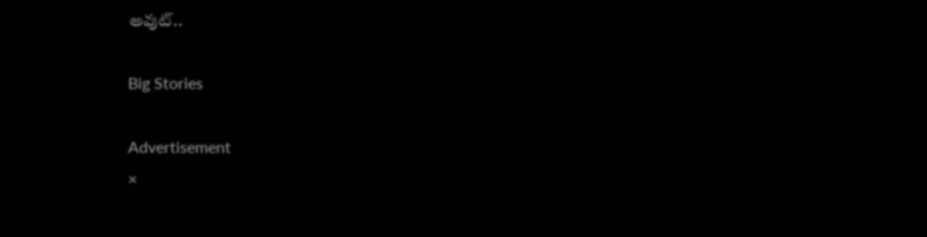అవుట్..

Big Stories

Advertisement
×